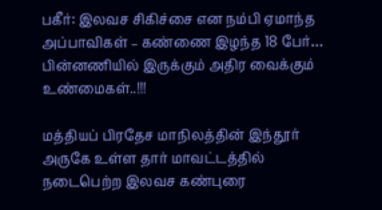பகீர்: இலவச சிகிச்சை என நம்பி ஏமாந்த அப்பாவிகள் – கண்ணை இழந்த 18 பேர்… பின்னணியில் இருக்கும் அதிர வைக்கும் உண்மைகள்..!!!

மத்தியப் பிரதேச மாநிலத்தின் இந்தூர் அருகே உள்ள தார் மாவட்டத்தில் நடைபெற்ற இலவச கண்புரை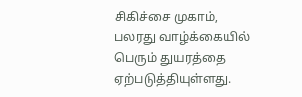சிகிச்சை முகாம், பலரது வாழ்க்கையில் பெரும் துயரத்தை ஏற்படுத்தியுள்ளது.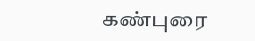கண்புரை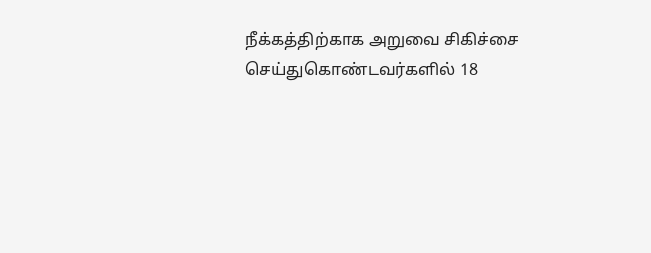நீக்கத்திற்காக அறுவை சிகிச்சை செய்துகொண்டவர்களில் 18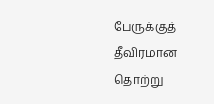பேருக்குத் தீவிரமான தொற்று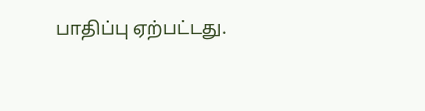பாதிப்பு ஏற்பட்டது.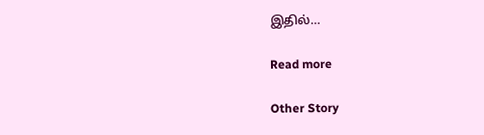இதில்…

Read more

Other Story